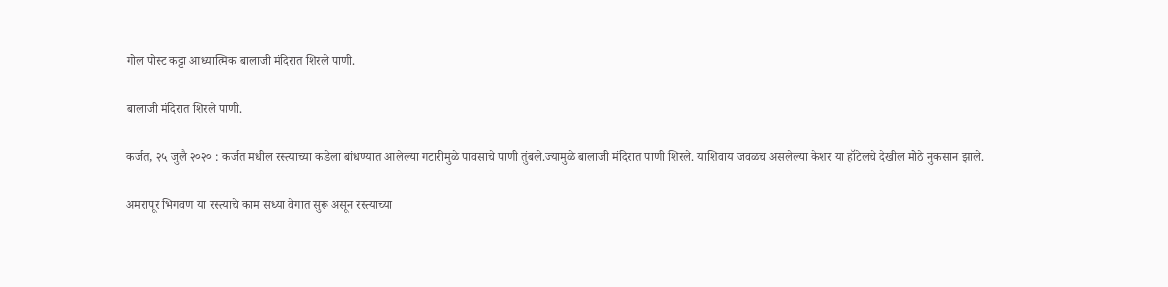गोल पोस्ट कट्टा आध्यात्मिक बालाजी मंदिरात शिरले पाणी.

बालाजी मंदिरात शिरले पाणी.

कर्जत, २५ जुलै २०२० : कर्जत मधील रस्त्याच्या कडेला बांधण्यात आलेल्या गटारीमुळे पावसाचे पाणी तुंबले.ज्यामुळे बालाजी मंदिरात पाणी शिरले. याशिवाय जवळच असलेल्या केशर या हॉटेलचे देखील मोठे नुकसान झाले.

अमरापूर भिगवण या रस्त्याचे काम सध्या वेगात सुरू असून रस्त्याच्या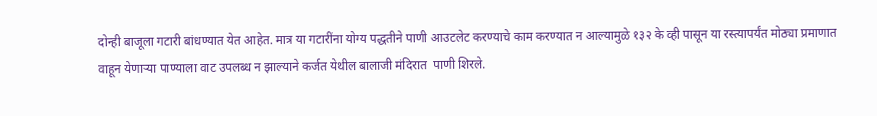दोन्ही बाजूला गटारी बांधण्यात येत आहेत. मात्र या गटारींना योग्य पद्धतीने पाणी आउटलेट करण्याचे काम करण्यात न आल्यामुळे १३२ के व्ही पासून या रस्त्यापर्यंत मोठ्या प्रमाणात वाहून येणाऱ्या पाण्याला वाट उपलब्ध न झाल्याने कर्जत येथील बालाजी मंदिरात  पाणी शिरले.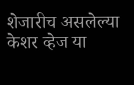शेजारीच असलेल्या केशर व्हेज या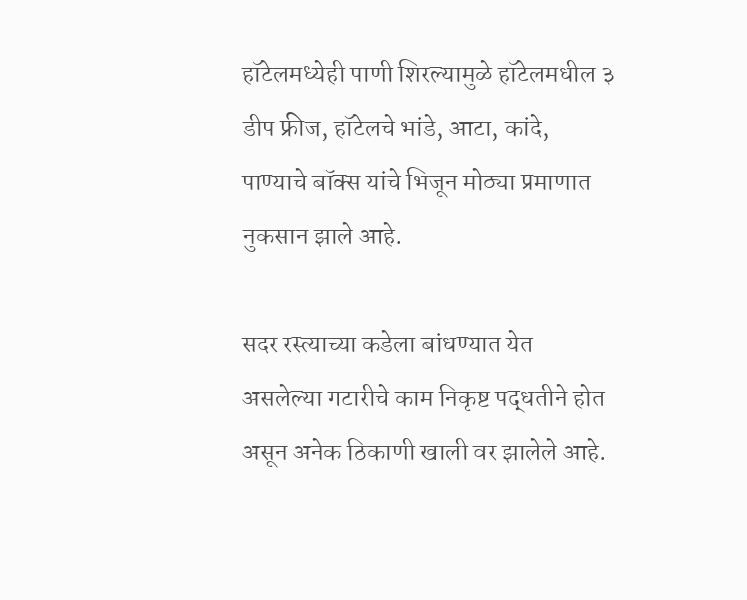हॉटेलमध्येही पाणी शिरल्यामुळे हॉटेलमधील ३ डीप फ्रीज, हॉटेलचे भांडे, आटा, कांदे, पाण्याचे बॉक्स यांचे भिजून मोठ्या प्रमाणात नुकसान झाले आहे.

सदर रस्त्याच्या कडेला बांधण्यात येत असलेल्या गटारीचे काम निकृष्ट पद्धतीने होत असून अनेक ठिकाणी खाली वर झालेले आहे.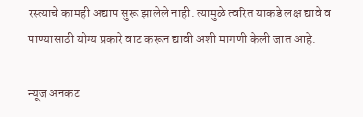रस्त्याचे कामही अद्याप सुरू झालेले नाही. त्यामुळे त्वरित याकडे लक्ष द्यावे व पाण्यासाठी योग्य प्रकारे वाट करून द्यावी अशी मागणी केली जात आहे.

न्यूज अनकट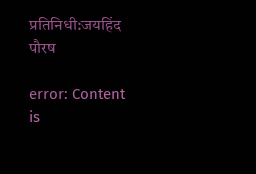प्रतिनिधी:जयहिंद पौरष

error: Content is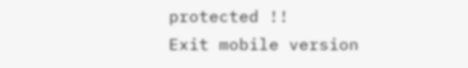protected !!
Exit mobile version